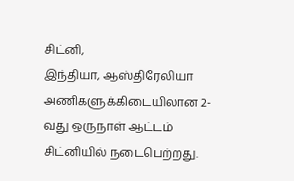சிட்னி,
இந்தியா, ஆஸ்திரேலியா அணிகளுக்கிடையிலான 2-வது ஒருநாள் ஆட்டம் சிட்னியில் நடைபெற்றது.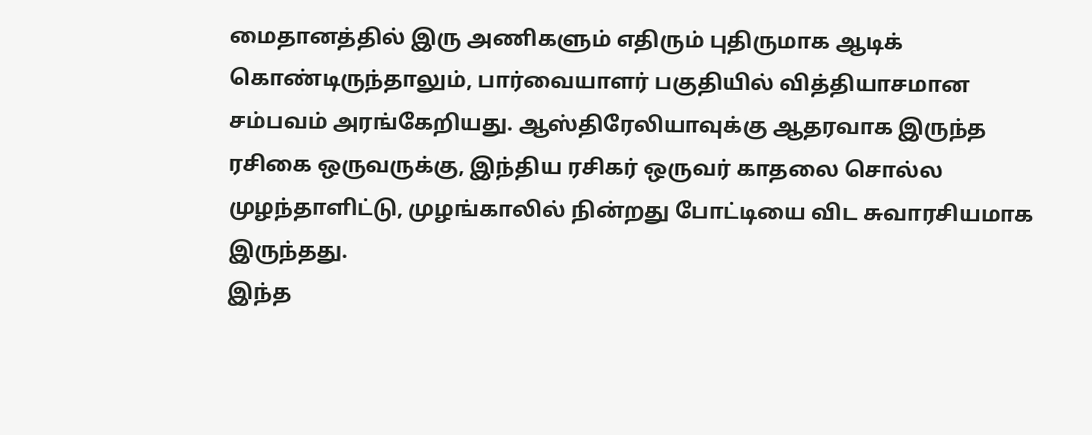மைதானத்தில் இரு அணிகளும் எதிரும் புதிருமாக ஆடிக் கொண்டிருந்தாலும், பார்வையாளர் பகுதியில் வித்தியாசமான சம்பவம் அரங்கேறியது. ஆஸ்திரேலியாவுக்கு ஆதரவாக இருந்த ரசிகை ஒருவருக்கு, இந்திய ரசிகர் ஒருவர் காதலை சொல்ல முழந்தாளிட்டு, முழங்காலில் நின்றது போட்டியை விட சுவாரசியமாக இருந்தது.
இந்த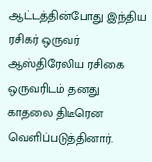ஆட்டத்தின்போது இந்திய ரசிகர் ஒருவர் ஆஸ்திரேலிய ரசிகை ஒருவரிடம் தனது காதலை திடீரென வெளிப்படுத்தினார்.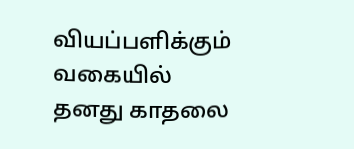வியப்பளிக்கும் வகையில் தனது காதலை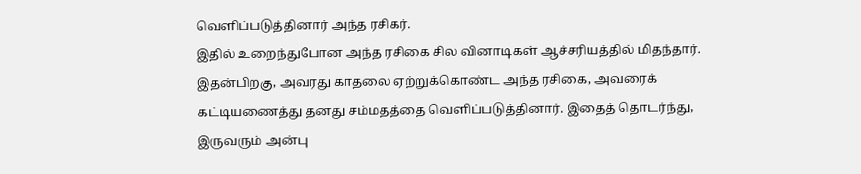வெளிப்படுத்தினார் அந்த ரசிகர்.
இதில் உறைந்துபோன அந்த ரசிகை சில வினாடிகள் ஆச்சரியத்தில் மிதந்தார். இதன்பிறகு, அவரது காதலை ஏற்றுக்கொண்ட அந்த ரசிகை, அவரைக் கட்டியணைத்து தனது சம்மதத்தை வெளிப்படுத்தினார். இதைத் தொடர்ந்து, இருவரும் அன்பு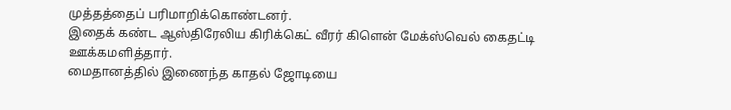முத்தத்தைப் பரிமாறிக்கொண்டனர்.
இதைக் கண்ட ஆஸ்திரேலிய கிரிக்கெட் வீரர் கிளென் மேக்ஸ்வெல் கைதட்டி ஊக்கமளித்தார்.
மைதானத்தில் இணைந்த காதல் ஜோடியை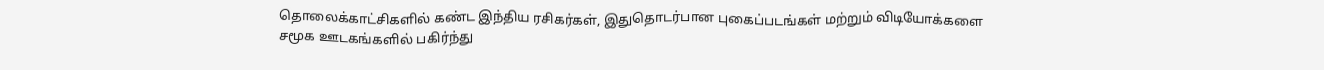தொலைக்காட்சிகளில் கண்ட இந்திய ரசிகர்கள், இதுதொடர்பான புகைப்படங்கள் மற்றும் விடியோக்களை சமூக ஊடகங்களில் பகிர்ந்து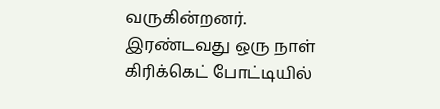வருகின்றனர்.
இரண்டவது ஒரு நாள் கிரிக்கெட் போட்டியில்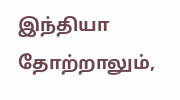இந்தியா தோற்றாலும்,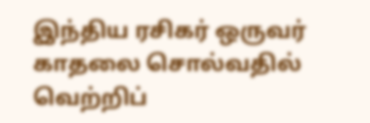இந்திய ரசிகர் ஒருவர் காதலை சொல்வதில் வெற்றிப்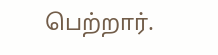பெற்றார்.